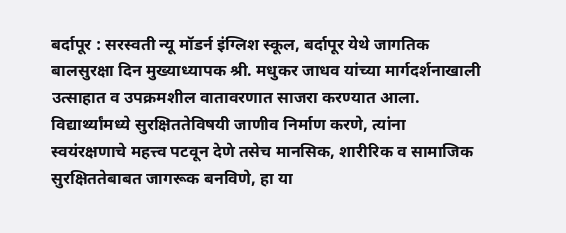बर्दापूर : सरस्वती न्यू मॉडर्न इंग्लिश स्कूल, बर्दापूर येथे जागतिक बालसुरक्षा दिन मुख्याध्यापक श्री. मधुकर जाधव यांच्या मार्गदर्शनाखाली उत्साहात व उपक्रमशील वातावरणात साजरा करण्यात आला. विद्यार्थ्यांमध्ये सुरक्षिततेविषयी जाणीव निर्माण करणे, त्यांना स्वयंरक्षणाचे महत्त्व पटवून देणे तसेच मानसिक, शारीरिक व सामाजिक सुरक्षिततेबाबत जागरूक बनविणे, हा या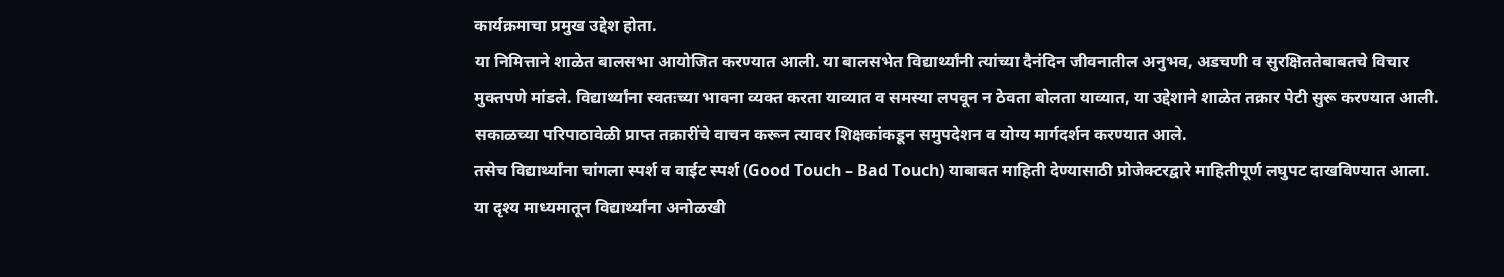कार्यक्रमाचा प्रमुख उद्देश होता.
या निमित्ताने शाळेत बालसभा आयोजित करण्यात आली. या बालसभेत विद्यार्थ्यांनी त्यांच्या दैनंदिन जीवनातील अनुभव, अडचणी व सुरक्षिततेबाबतचे विचार मुक्तपणे मांडले. विद्यार्थ्यांना स्वतःच्या भावना व्यक्त करता याव्यात व समस्या लपवून न ठेवता बोलता याव्यात, या उद्देशाने शाळेत तक्रार पेटी सुरू करण्यात आली. सकाळच्या परिपाठावेळी प्राप्त तक्रारींचे वाचन करून त्यावर शिक्षकांकडून समुपदेशन व योग्य मार्गदर्शन करण्यात आले.
तसेच विद्यार्थ्यांना चांगला स्पर्श व वाईट स्पर्श (Good Touch – Bad Touch) याबाबत माहिती देण्यासाठी प्रोजेक्टरद्वारे माहितीपूर्ण लघुपट दाखविण्यात आला. या दृश्य माध्यमातून विद्यार्थ्यांना अनोळखी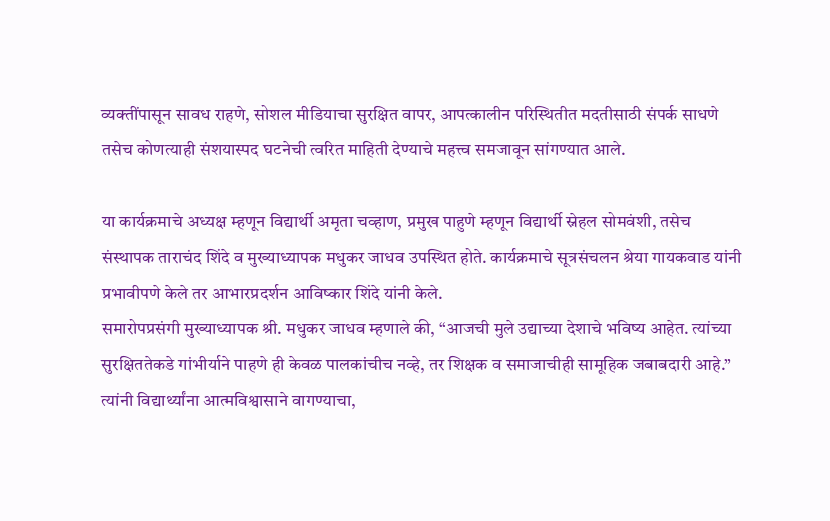व्यक्तींपासून सावध राहणे, सोशल मीडियाचा सुरक्षित वापर, आपत्कालीन परिस्थितीत मदतीसाठी संपर्क साधणे तसेच कोणत्याही संशयास्पद घटनेची त्वरित माहिती देण्याचे महत्त्व समजावून सांगण्यात आले.

या कार्यक्रमाचे अध्यक्ष म्हणून विद्यार्थी अमृता चव्हाण, प्रमुख पाहुणे म्हणून विद्यार्थी स्नेहल सोमवंशी, तसेच संस्थापक ताराचंद शिंदे व मुख्याध्यापक मधुकर जाधव उपस्थित होते. कार्यक्रमाचे सूत्रसंचलन श्रेया गायकवाड यांनी प्रभावीपणे केले तर आभारप्रदर्शन आविष्कार शिंदे यांनी केले.
समारोपप्रसंगी मुख्याध्यापक श्री. मधुकर जाधव म्हणाले की, “आजची मुले उद्याच्या देशाचे भविष्य आहेत. त्यांच्या सुरक्षिततेकडे गांभीर्याने पाहणे ही केवळ पालकांचीच नव्हे, तर शिक्षक व समाजाचीही सामूहिक जबाबदारी आहे.” त्यांनी विद्यार्थ्यांना आत्मविश्वासाने वागण्याचा,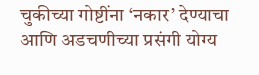चुकीच्या गोष्टींना ‘नकार’ देण्याचा आणि अडचणीच्या प्रसंगी योग्य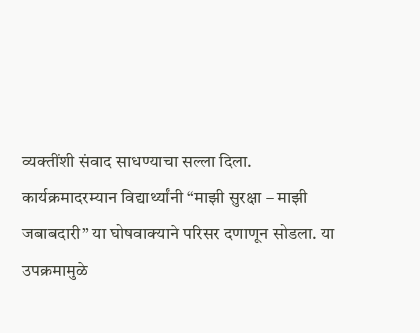व्यक्तींशी संवाद साधण्याचा सल्ला दिला.
कार्यक्रमादरम्यान विद्यार्थ्यांनी “माझी सुरक्षा – माझी जबाबदारी” या घोषवाक्याने परिसर दणाणून सोडला. या उपक्रमामुळे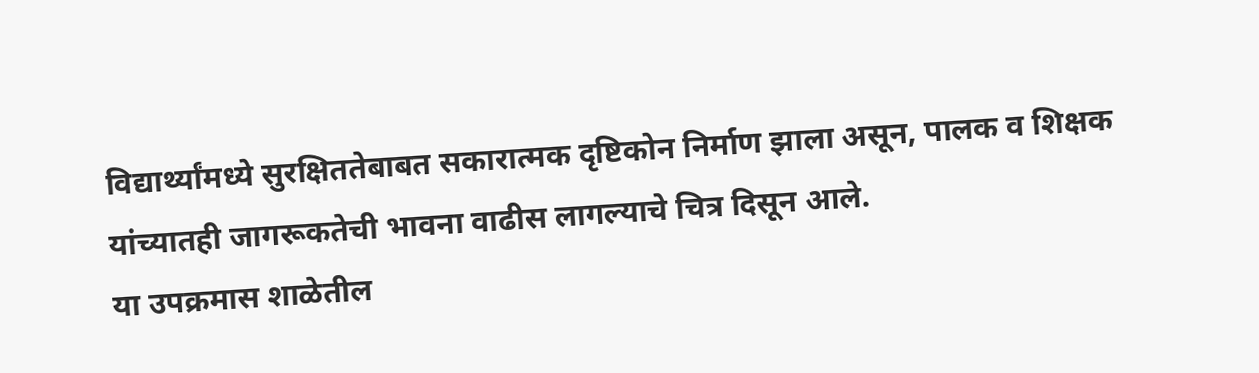विद्यार्थ्यांमध्ये सुरक्षिततेबाबत सकारात्मक दृष्टिकोन निर्माण झाला असून, पालक व शिक्षक यांच्यातही जागरूकतेची भावना वाढीस लागल्याचे चित्र दिसून आले.
या उपक्रमास शाळेतील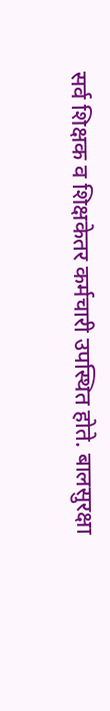सर्व शिक्षक व शिक्षकेतर कर्मचारी उपस्थित होते. बालसुरक्षा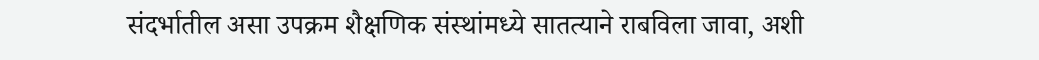संदर्भातील असा उपक्रम शैक्षणिक संस्थांमध्ये सातत्याने राबविला जावा, अशी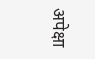अपेक्षा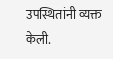उपस्थितांनी व्यक्त केली.